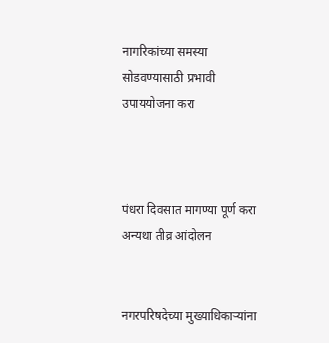नागरिकांच्या समस्या सोडवण्यासाठी प्रभावी उपाययोजना करा



पंधरा दिवसात मागण्या पूर्ण करा अन्यथा तीव्र आंदोलन


नगरपरिषदेच्या मुख्याधिकाऱ्यांना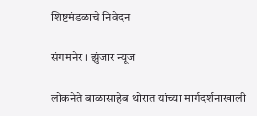शिष्टमंडळाचे निवेदन

संगमनेर । झुंजार न्यूज

लोकनेते बाळासाहेब थोरात यांच्या मार्गदर्शनाखाली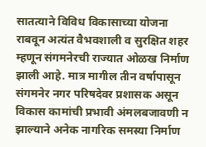सातत्याने विविध विकासाच्या योजना राबवून अत्यंत वैभवशाली व सुरक्षित शहर म्हणून संगमनेरची राज्यात ओळख निर्माण झाली आहे. मात्र मागील तीन वर्षापासून संगमनेर नगर परिषदेवर प्रशासक असून विकास कामांची प्रभावी अंमलबजावणी न झाल्याने अनेक नागरिक समस्या निर्माण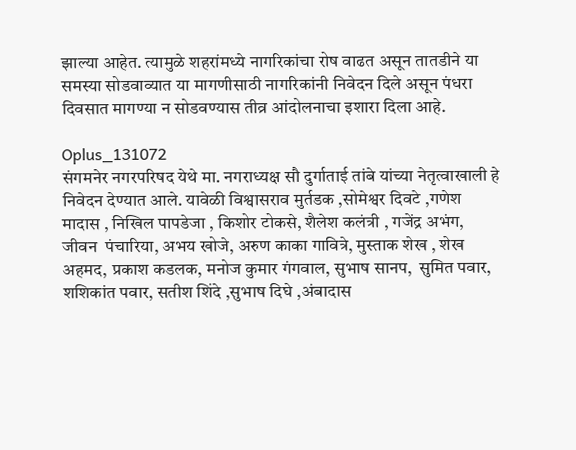झाल्या आहेत. त्यामुळे शहरांमध्ये नागरिकांचा रोष वाढत असून तातडीने या समस्या सोडवाव्यात या मागणीसाठी नागरिकांनी निवेदन दिले असून पंधरा दिवसात मागण्या न सोडवण्यास तीव्र आंदोलनाचा इशारा दिला आहे.

Oplus_131072
संगमनेर नगरपरिषद येथे मा. नगराध्यक्ष सौ दुर्गाताई तांबे यांच्या नेतृत्वाखाली हे निवेदन देण्यात आले. यावेळी विश्वासराव मुर्तडक ,सोमेश्वर दिवटे ,गणेश मादास , निखिल पापडेजा , किशोर टोकसे, शैलेश कलंत्री , गजेंद्र अभंग, जीवन  पंचारिया, अभय खोजे, अरुण काका गावित्रे, मुस्ताक शेख , शेख अहमद, प्रकाश कडलक, मनोज कुमार गंगवाल, सुभाष सानप,  सुमित पवार, शशिकांत पवार, सतीश शिंदे ,सुभाष दिघे ,अंबादास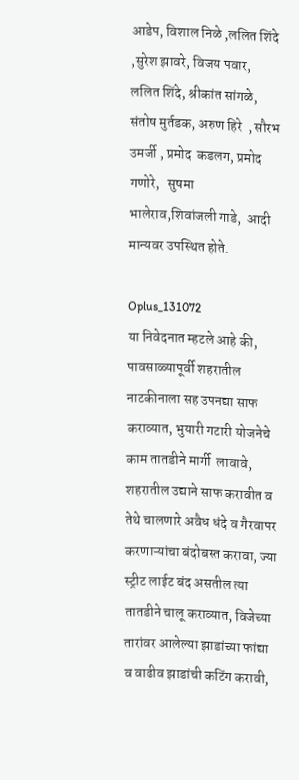आडेप, विशाल निळे ,ललित शिंदे ,सुरेश झावरे, विजय पवार,  ललित शिंदे, श्रीकांत सांगळे, संतोष मुर्तडक, अरुण हिरे  , सौरभ उमर्जी , प्रमोद  कडलग, प्रमोद गणोरे,   सुषमा भालेराव,शिवांजली गाडे,  आदी मान्यवर उपस्थित होते.

Oplus_131072
या निवेदनात म्हटले आहे की, पावसाळ्यापूर्वी शहरातील नाटकीनाला सह उपनद्या साफ कराव्यात, भुयारी गटारी योजनेचे काम तातडीने मार्गी  लावावे, शहरातील उद्याने साफ करावीत व तेथे चालणारे अवैध धंदे व गैरवापर करणाऱ्यांचा बंदोबस्त करावा, ज्या स्ट्रीट लाईट बंद असतील त्या तातडीने चालू कराव्यात, विजेच्या तारांवर आलेल्या झाडांच्या फांद्या व वाढीव झाडांची कटिंग करावी,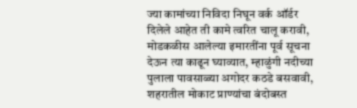ज्या कामांच्या निविदा निघून वर्क ऑर्डर दिलेले आहेत ती कामे त्वरित चालू करावी, मोडकळीस आलेल्या इमारतींना पूर्व सूचना देऊन त्या काढून घ्याव्यात, म्हाळुंगी नदीच्या पुलाला पावसाळ्या अगोदर कठडे बसवावी, शहरातील मोकाट प्राण्यांचा बंदोबस्त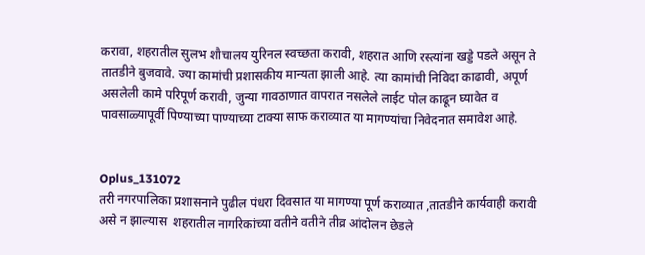करावा, शहरातील सुलभ शौचालय युरिनल स्वच्छता करावी, शहरात आणि रस्त्यांना खड्डे पडले असून ते तातडीने बुजवावे. ज्या कामांची प्रशासकीय मान्यता झाली आहे. त्या कामांची निविदा काढावी, अपूर्ण असलेली कामे परिपूर्ण करावी, जुन्या गावठाणात वापरात नसलेले लाईट पोल काढून घ्यावेत व पावसाळ्यापूर्वी पिण्याच्या पाण्याच्या टाक्या साफ कराव्यात या मागण्यांचा निवेदनात समावेश आहे.


Oplus_131072
तरी नगरपालिका प्रशासनाने पुढील पंधरा दिवसात या मागण्या पूर्ण कराव्यात ,तातडीने कार्यवाही करावी असे न झाल्यास  शहरातील नागरिकांच्या वतीने वतीने तीव्र आंदोलन छेडले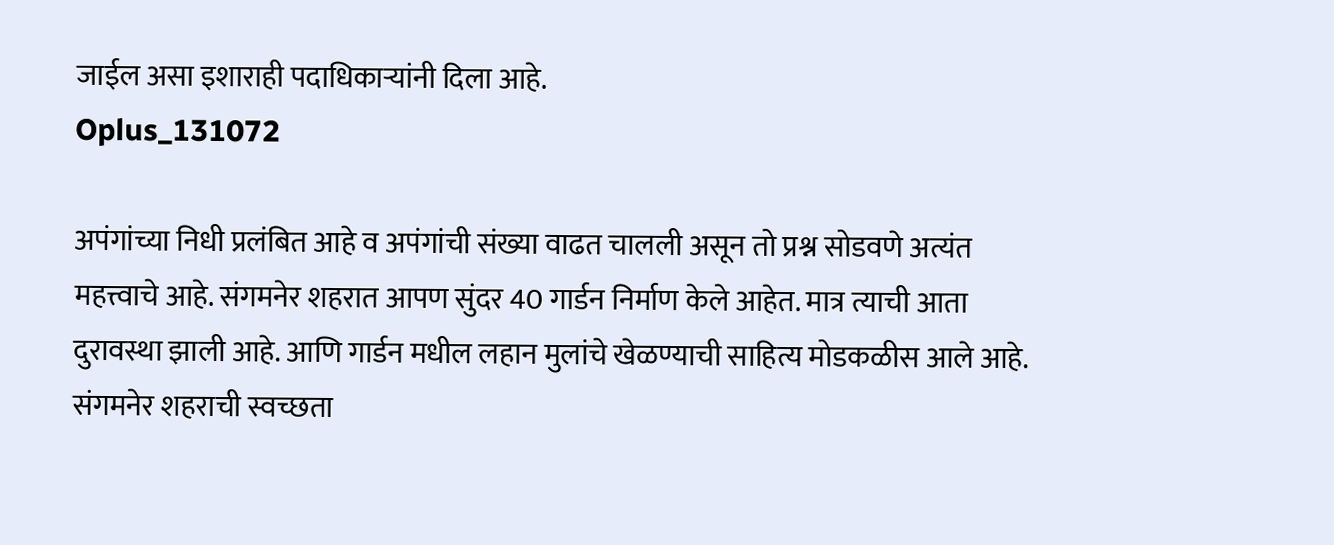जाईल असा इशाराही पदाधिकाऱ्यांनी दिला आहे.
Oplus_131072

अपंगांच्या निधी प्रलंबित आहे व अपंगांची संख्या वाढत चालली असून तो प्रश्न सोडवणे अत्यंत महत्त्वाचे आहे. संगमनेर शहरात आपण सुंदर 40 गार्डन निर्माण केले आहेत. मात्र त्याची आता दुरावस्था झाली आहे. आणि गार्डन मधील लहान मुलांचे खेळण्याची साहित्य मोडकळीस आले आहे. संगमनेर शहराची स्वच्छता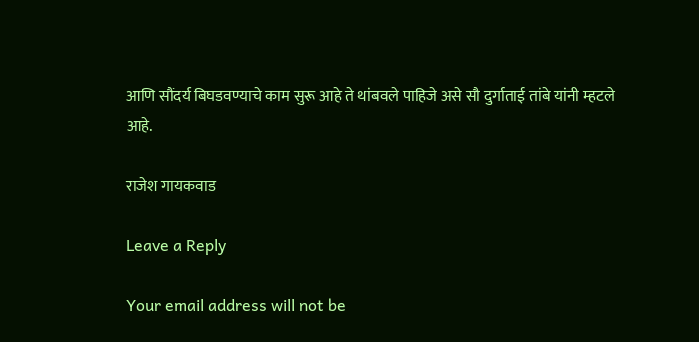आणि सौंदर्य बिघडवण्याचे काम सुरू आहे ते थांबवले पाहिजे असे सौ दुर्गाताई तांबे यांनी म्हटले आहे.

राजेश गायकवाड

Leave a Reply

Your email address will not be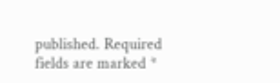published. Required fields are marked *